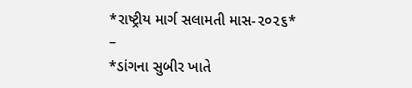*રાષ્ટ્રીય માર્ગ સલામતી માસ-૨૦૨૬*
–
*ડાંગના સુબીર ખાતે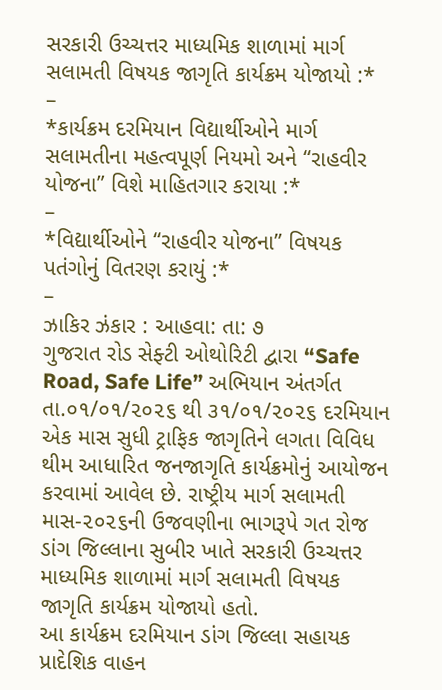સરકારી ઉચ્ચત્તર માધ્યમિક શાળામાં માર્ગ સલામતી વિષયક જાગૃતિ કાર્યક્રમ યોજાયો :*
–
*કાર્યક્રમ દરમિયાન વિદ્યાર્થીઓને માર્ગ સલામતીના મહત્વપૂર્ણ નિયમો અને “રાહવીર યોજના” વિશે માહિતગાર કરાયા :*
–
*વિદ્યાર્થીઓને “રાહવીર યોજના” વિષયક પતંગોનું વિતરણ કરાયું :*
–
ઝાકિર ઝંકાર : આહવા: તા: ૭
ગુજરાત રોડ સેફ્ટી ઓથોરિટી દ્વારા “Safe Road, Safe Life” અભિયાન અંતર્ગત તા.૦૧/૦૧/૨૦૨૬ થી ૩૧/૦૧/૨૦૨૬ દરમિયાન એક માસ સુધી ટ્રાફિક જાગૃતિને લગતા વિવિધ થીમ આધારિત જનજાગૃતિ કાર્યક્રમોનું આયોજન કરવામાં આવેલ છે. રાષ્ટ્રીય માર્ગ સલામતી માસ-૨૦૨૬ની ઉજવણીના ભાગરૂપે ગત રોજ ડાંગ જિલ્લાના સુબીર ખાતે સરકારી ઉચ્ચત્તર માધ્યમિક શાળામાં માર્ગ સલામતી વિષયક જાગૃતિ કાર્યક્રમ યોજાયો હતો.
આ કાર્યક્રમ દરમિયાન ડાંગ જિલ્લા સહાયક પ્રાદેશિક વાહન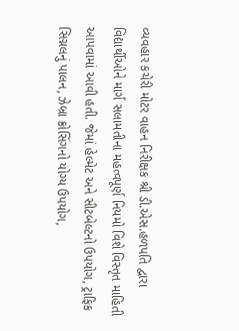વ્યવહાર કચેરી મોટર વાહન નિરીક્ષક શ્રી ડી.એસ.હળપતિ દ્વારા વિદ્યાર્થીઓને માર્ગ સલામતીના મહત્વપૂર્ણ નિયમો વિશે વિસ્તૃત માહિતી આપવામાં આવી હતી. જેમાં હેલ્મેટ અને સીટબેલ્ટનો ઉપયોગ, ટ્રાફિક સિગ્નલનું પાલન, ઝેબ્રા ક્રોસિંગનો યોગ્ય ઉપયોગ,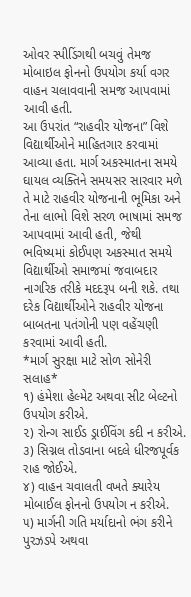ઓવર સ્પીડિંગથી બચવું તેમજ મોબાઇલ ફોનનો ઉપયોગ કર્યા વગર વાહન ચલાવવાની સમજ આપવામાં આવી હતી.
આ ઉપરાંત “રાહવીર યોજના” વિશે વિદ્યાર્થીઓને માહિતગાર કરવામાં આવ્યા હતા. માર્ગ અકસ્માતના સમયે ઘાયલ વ્યક્તિને સમયસર સારવાર મળે તે માટે રાહવીર યોજનાની ભૂમિકા અને તેના લાભો વિશે સરળ ભાષામાં સમજ આપવામાં આવી હતી, જેથી ભવિષ્યમાં કોઈપણ અકસ્માત સમયે વિદ્યાર્થીઓ સમાજમાં જવાબદાર નાગરિક તરીકે મદદરૂપ બની શકે. તથા દરેક વિદ્યાર્થીઓને રાહવીર યોજના બાબતના પતંગોની પણ વહેંચણી કરવામાં આવી હતી.
*માર્ગ સુરક્ષા માટે સોળ સોનેરી સલાહ*
૧) હંમેશા હેલ્મેટ અથવા સીટ બેલ્ટનો ઉપયોગ કરીએ.
૨) રોન્ગ સાઈડ ડ્રાઈવિંગ કદી ન કરીએ.
૩) સિગ્નલ તોડવાના બદલે ધીરજપૂર્વક રાહ જોઈએ.
૪) વાહન ચવાલતી વખતે ક્યારેય મોબાઈલ ફોનનો ઉપયોગ ન કરીએ.
૫) માર્ગની ગતિ મર્યાદાનો ભંગ કરીને પુરઝડપે અથવા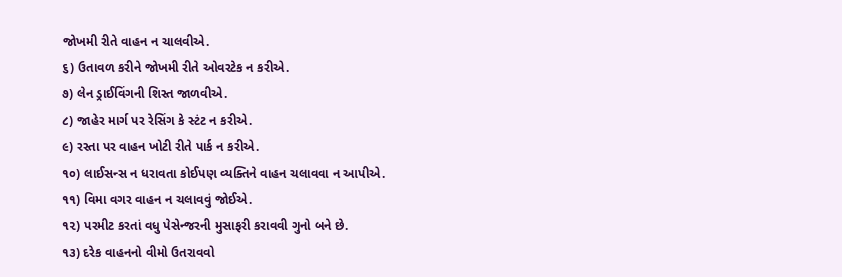જોખમી રીતે વાહન ન ચાલવીએ.
૬) ઉતાવળ કરીને જોખમી રીતે ઓવરટેક ન કરીએ.
૭) લેન ડ્રાઈવિંગની શિસ્ત જાળવીએ.
૮) જાહેર માર્ગ પર રેસિંગ કે સ્ટંટ ન કરીએ.
૯) રસ્તા પર વાહન ખોટી રીતે પાર્ક ન કરીએ.
૧૦) લાઈસન્સ ન ધરાવતા કોઈપણ વ્યક્તિને વાહન ચલાવવા ન આપીએ.
૧૧) વિમા વગર વાહન ન ચલાવવું જોઈએ.
૧૨) પરમીટ કરતાં વધુ પેસેન્જરની મુસાફરી કરાવવી ગુનો બને છે.
૧૩) દરેક વાહનનો વીમો ઉતરાવવો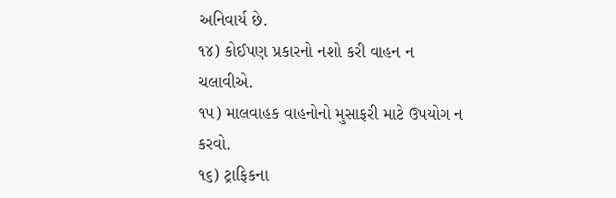અનિવાર્ય છે.
૧૪) કોઈપણ પ્રકારનો નશો કરી વાહન ન ચલાવીએ.
૧૫) માલવાહક વાહનોનો મુસાફરી માટે ઉપયોગ ન કરવો.
૧૬) ટ્રાફિકના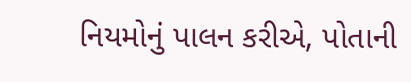નિયમોનું પાલન કરીએ, પોતાની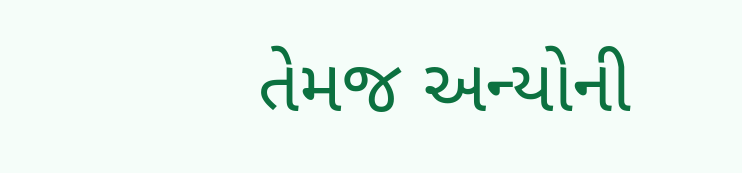તેમજ અન્યોની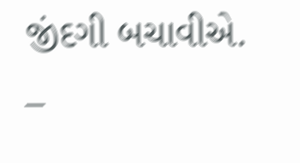જીંદગી બચાવીએ.
–